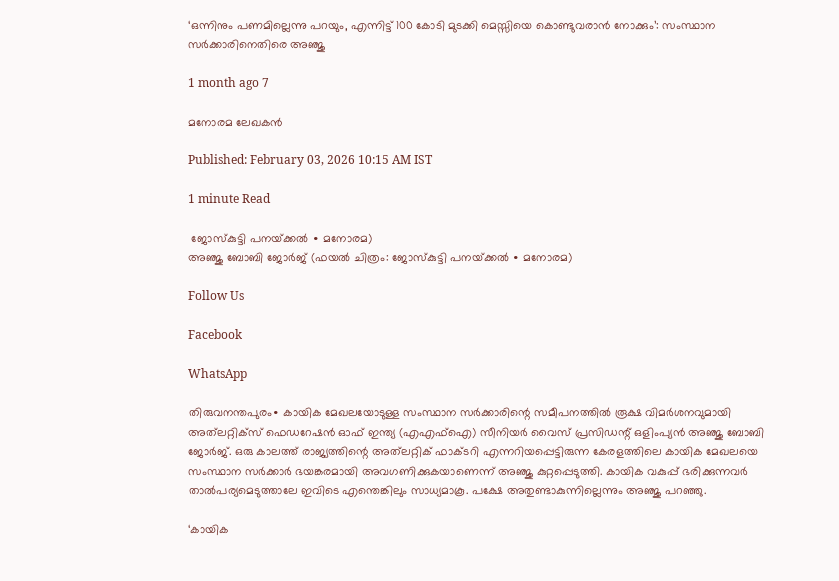‘ഒന്നിനും പണമില്ലെന്നു പറയും, എന്നിട്ട് 100 കോടി മുടക്കി മെസ്സിയെ കൊണ്ടുവരാൻ നോക്കും’: സംസ്ഥാന സർക്കാരിനെതിരെ അഞ്ജു

1 month ago 7

മനോരമ ലേഖകൻ

Published: February 03, 2026 10:15 AM IST

1 minute Read

 ജോസ്‌കുട്ടി പനയ്‌ക്കൽ ∙ മനോരമ)
അഞ്ജു ബോബി ജോർജ് (ഫയൽ ചിത്രം: ജോസ്‌കുട്ടി പനയ്‌ക്കൽ ∙ മനോരമ)

Follow Us

Facebook

WhatsApp

തിരുവനന്തപുരം∙ കായിക മേഖലയോടുള്ള സംസ്ഥാന സർക്കാരിന്റെ സമീപനത്തിൽ രൂക്ഷ വിമർശനവുമായി അത്‌ലറ്റിക്സ് ഫെഡറേഷൻ ഓഫ് ഇന്ത്യ (എഎഫ്ഐ) സീനിയർ വൈസ് പ്രസിഡന്റ് ഒളിംപ്യൻ അഞ്ജു ബോബി ജോർജ്. ഒരു കാലത്ത് രാജ്യത്തിന്റെ അത്‌ലറ്റിക് ഫാക്ടറി എന്നറിയപ്പെട്ടിരുന്ന കേരളത്തിലെ കായിക മേഖലയെ സംസ്ഥാന സർക്കാർ ഭയങ്കരമായി അവഗണിക്കുകയാണെന്ന് അഞ്ജു കുറ്റപ്പെടുത്തി. കായിക വകുപ്പ് ഭരിക്കുന്നവർ താൽപര്യമെടുത്താലേ ഇവിടെ എന്തെങ്കിലും സാധ്യമാകൂ. പക്ഷേ അതുണ്ടാകുന്നില്ലെന്നും അഞ്ജു പറ‍ഞ്ഞു.

‘കായിക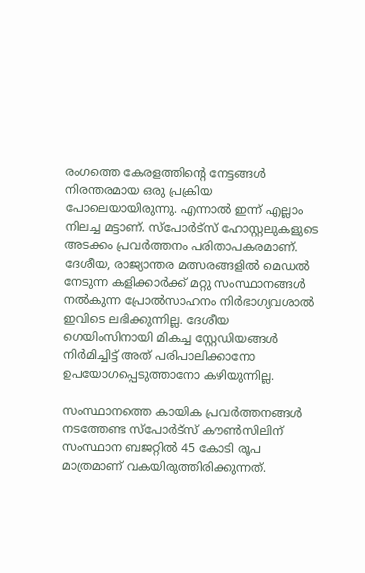രംഗത്തെ കേരളത്തിന്റെ നേട്ടങ്ങൾ നിരന്തരമായ ഒരു പ്രക്രിയ പോലെയായിരുന്നു. എന്നാൽ ഇന്ന് എല്ലാം നിലച്ച മട്ടാണ്. സ്പോർട്സ് ഹോസ്റ്റലുകളുടെ അടക്കം പ്രവർത്തനം പരിതാപകരമാണ്. ദേശീയ, രാജ്യാന്തര മത്സരങ്ങളിൽ മെഡൽ നേടുന്ന കളിക്കാർക്ക് മറ്റു സംസ്ഥാനങ്ങൾ നൽകുന്ന പ്രോൽസാഹനം നിർഭാഗ്യവശാൽ ഇവിടെ ലഭിക്കുന്നില്ല. ദേശീയ ഗെയിംസിനായി മികച്ച സ്റ്റേഡിയങ്ങൾ നിർമിച്ചിട്ട് അത് പരിപാലിക്കാനോ ഉപയോഗപ്പെടുത്താനോ കഴിയുന്നില്ല.

സംസ്ഥാനത്തെ കായിക പ്രവർത്തനങ്ങൾ നടത്തേണ്ട സ്പോർട്സ് കൗൺസിലിന് സംസ്ഥാന ബജറ്റിൽ 45 കോടി രൂപ മാത്രമാണ് വകയിരുത്തിരിക്കുന്നത്.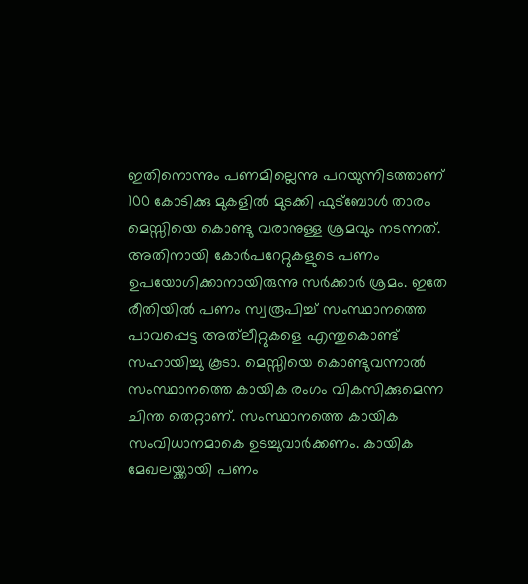ഇതിനൊന്നും പണമില്ലെന്നു പറയുന്നിടത്താണ് 100 കോടിക്കു മുകളിൽ മുടക്കി ഫുട്ബോൾ താരം മെസ്സിയെ കൊണ്ടു വരാനുള്ള ശ്രമവും നടന്നത്. അതിനായി കോർപറേറ്റുകളുടെ പണം ഉപയോഗിക്കാനായിരുന്നു സർക്കാർ ശ്രമം. ഇതേ രീതിയിൽ പണം സ്വരൂപിച്ച് സംസ്ഥാനത്തെ പാവപ്പെട്ട അത്‌ലീറ്റുകളെ എന്തുകൊണ്ട് സഹായിച്ചു കൂടാ. മെസ്സിയെ കൊണ്ടുവന്നാൽ സംസ്ഥാനത്തെ കായിക രംഗം വികസിക്കുമെന്ന ചിന്ത തെറ്റാണ്. സംസ്ഥാനത്തെ കായിക സംവിധാനമാകെ ഉടച്ചുവാർക്കണം. കായിക മേഖലയ്ക്കായി പണം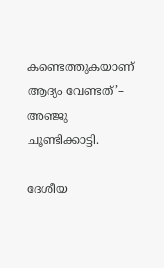കണ്ടെത്തുകയാണ് ആദ്യം വേണ്ടത്’– അഞ്ജു ചൂണ്ടിക്കാട്ടി.

ദേശീയ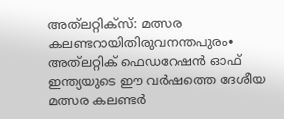അത്‍ലറ്റിക്സ്: മത്സര കലണ്ടറായിതിരുവനന്തപുരം∙ അത്‌ലറ്റിക് ഫെഡറേഷൻ ഓഫ് ഇന്ത്യയുടെ ഈ വർഷത്തെ ദേശീയ മത്സര കലണ്ടർ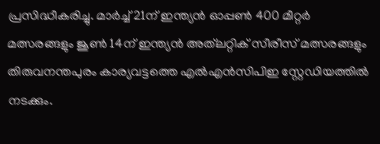പ്രസിദ്ധീകരിച്ചു. മാർച്ച് 21ന് ഇന്ത്യൻ ഓപ്പൺ 400 മീറ്റർ മത്സരങ്ങളും ജൂൺ 14ന് ഇന്ത്യൻ അത്‌ലറ്റിക് സീരീസ് മത്സരങ്ങളും തിരുവനന്തപുരം കാര്യവട്ടത്തെ എൽഎൻസിപിഇ സ്റ്റേഡിയത്തിൽ നടക്കും.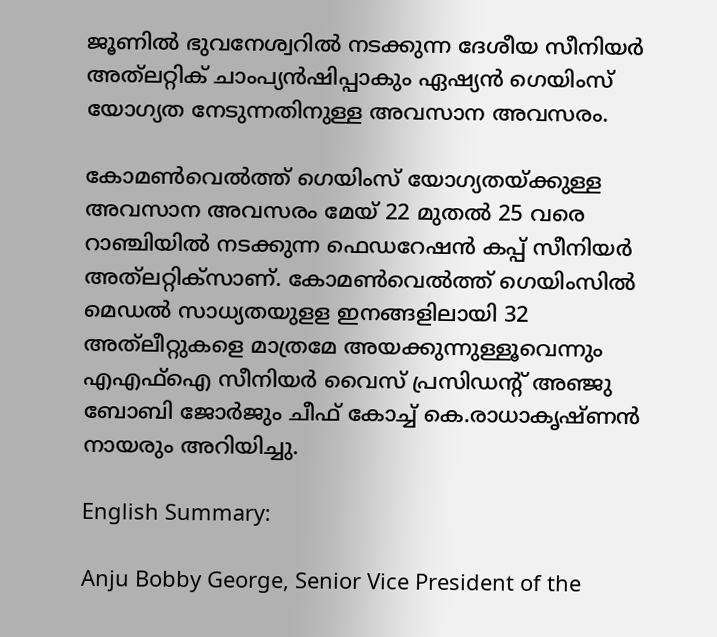ജൂണിൽ ഭുവനേശ്വറിൽ നടക്കുന്ന ദേശീയ സീനിയർ അത്‌ലറ്റിക് ചാംപ്യൻഷിപ്പാകും ഏഷ്യൻ ഗെയിംസ് യോഗ്യത നേടുന്നതിനുള്ള അവസാന അവസരം.

കോമൺവെൽത്ത് ഗെയിംസ് യോഗ്യതയ്ക്കുള്ള അവസാന അവസരം മേയ് 22 മുതൽ 25 വരെ റാഞ്ചിയിൽ നടക്കുന്ന ഫെഡറേഷൻ കപ്പ് സീനിയർ അത്‌ലറ്റിക്സാണ്. കോമൺവെൽത്ത് ഗെയിംസിൽ മെഡൽ സാധ്യതയുളള ഇനങ്ങളിലായി 32 അത്‌ലീറ്റുകളെ മാത്രമേ അയക്കുന്നുള്ളൂവെന്നും എഎഫ്ഐ സീനിയർ വൈസ് പ്രസിഡന്റ് അഞ്ജു ബോബി ജോർജും ചീഫ് കോച്ച് കെ.രാധാകൃഷ്ണൻ നായരും അറിയിച്ചു.

English Summary:

Anju Bobby George, Senior Vice President of the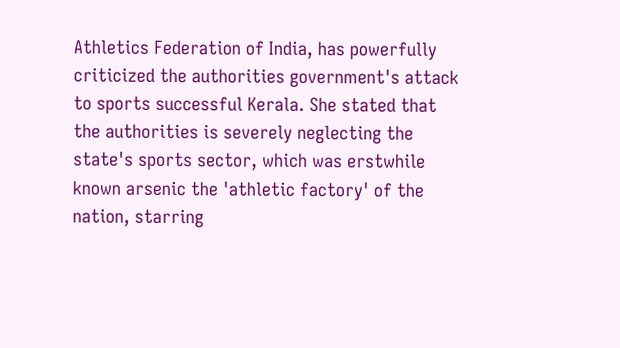Athletics Federation of India, has powerfully criticized the authorities government's attack to sports successful Kerala. She stated that the authorities is severely neglecting the state's sports sector, which was erstwhile known arsenic the 'athletic factory' of the nation, starring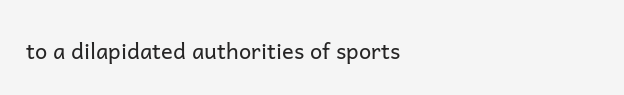to a dilapidated authorities of sports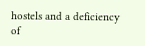hostels and a deficiency of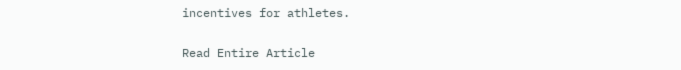incentives for athletes.

Read Entire Article